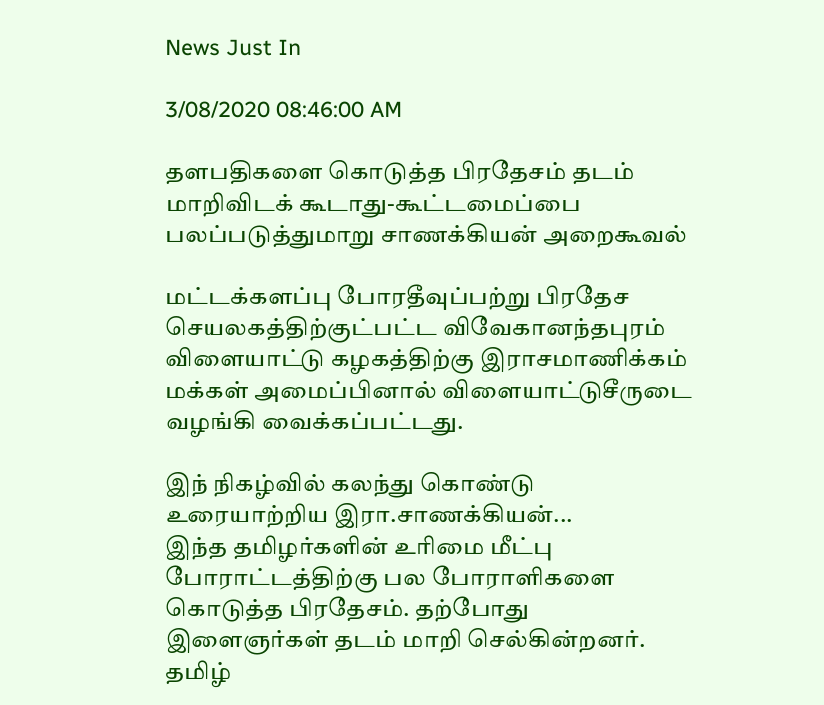News Just In

3/08/2020 08:46:00 AM

தளபதிகளை கொடுத்த பிரதேசம் தடம் மாறிவிடக் கூடாது-கூட்டமைப்பை பலப்படுத்துமாறு சாணக்கியன் அறைகூவல்

மட்டக்களப்பு போரதீவுப்பற்று பிரதேச செயலகத்திற்குட்பட்ட விவேகானந்தபுரம் விளையாட்டு கழகத்திற்கு இராசமாணிக்கம் மக்கள் அமைப்பினால் விளையாட்டுசீருடை வழங்கி வைக்கப்பட்டது.

இந் நிகழ்வில் கலந்து கொண்டு உரையாற்றிய இரா.சாணக்கியன்...
இந்த தமிழர்களின் உரிமை மீட்பு போராட்டத்திற்கு பல போராளிகளை கொடுத்த பிரதேசம். தற்போது இளைஞர்கள் தடம் மாறி செல்கின்றனர். தமிழ்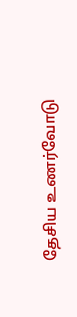தேசிய உணர்வோடு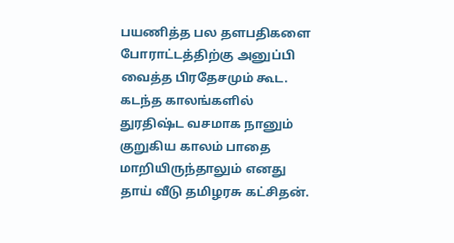பயணித்த பல தளபதிகளை போராட்டத்திற்கு அனுப்பி வைத்த பிரதேசமும் கூட. கடந்த காலங்களில் துரதிஷ்ட வசமாக நானும் குறுகிய காலம் பாதை மாறியிருந்தாலும் எனது தாய் வீடு தமிழரசு கட்சிதன்.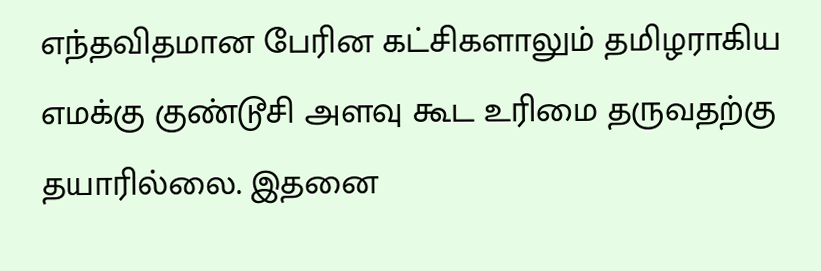எந்தவிதமான பேரின கட்சிகளாலும் தமிழராகிய எமக்கு குண்டூசி அளவு கூட உரிமை தருவதற்கு தயாரில்லை. இதனை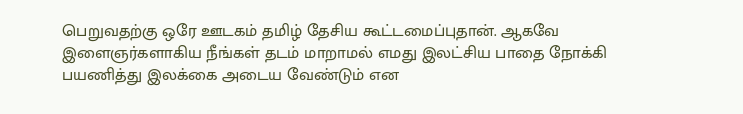பெறுவதற்கு ஒரே ஊடகம் தமிழ் தேசிய கூட்டமைப்புதான். ஆகவே இளைஞர்களாகிய நீங்கள் தடம் மாறாமல் எமது இலட்சிய பாதை நோக்கி பயணித்து இலக்கை அடைய வேண்டும் என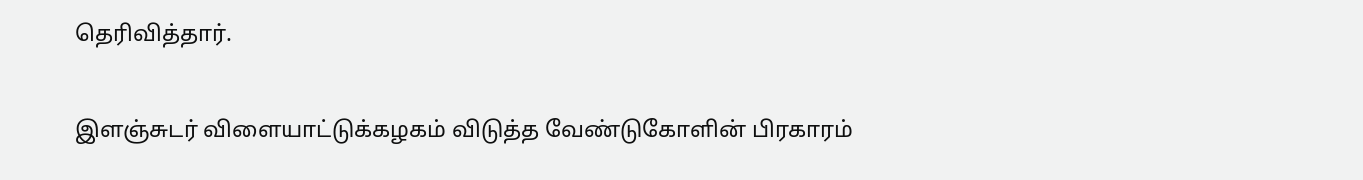தெரிவித்தார்.

இளஞ்சுடர் விளையாட்டுக்கழகம் விடுத்த வேண்டுகோளின் பிரகாரம்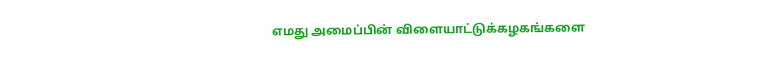எமது அமைப்பின் விளையாட்டுக்கழகங்களை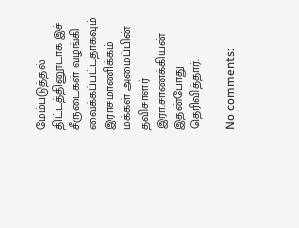மேம்படுத்தல் திட்டத்தினூடாக இச் சீருடைகள் வழங்கி வைக்கப்பட்டதாகவும் இராசமாணிக்கம் மக்கள் அமைப்பின் தவிசாளர் இரா.சாணக்கியன் இதன்போது தெரிவித்தார்.

No comments: